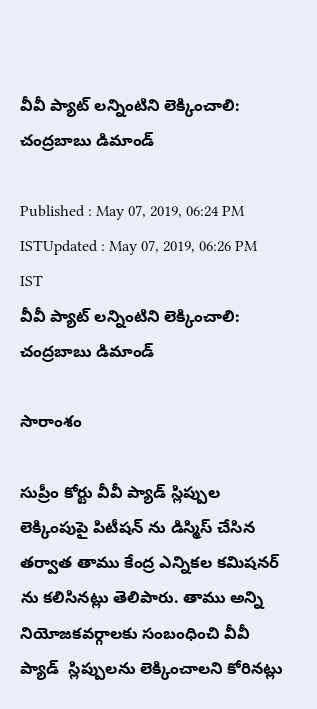వీవీ ప్యాట్ లన్నింటిని లెక్కించాలి: చంద్రబాబు డిమాండ్

Published : May 07, 2019, 06:24 PM ISTUpdated : May 07, 2019, 06:26 PM IST
వీవీ ప్యాట్ లన్నింటిని లెక్కించాలి: చంద్రబాబు డిమాండ్

సారాంశం

సుప్రీం కోర్టు వీవీ ప్యాడ్ స్లిప్పుల లెక్కింపుపై పిటీషన్ ను డిస్మిస్ చేసిన తర్వాత తాము కేంద్ర ఎన్నికల కమిషనర్ ను కలిసినట్లు తెలిపారు. తాము అన్ని నియోజకవర్గాలకు సంబంధించి వీవీ ప్యాడ్  స్లిప్పులను లెక్కించాలని కోరినట్లు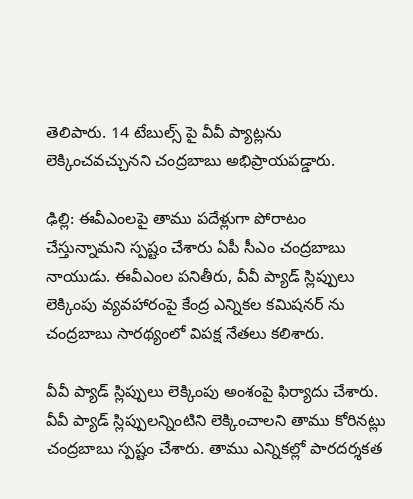తెలిపారు. 14 టేబుల్స్ పై వీవీ ప్యాట్లను లెక్కించవచ్చునని చంద్రబాబు అభిప్రాయపడ్డారు.

ఢిల్లి: ఈవీఎంలపై తాము పదేళ్లుగా పోరాటం చేస్తున్నామని స్పష్టం చేశారు ఏపీ సీఎం చంద్రబాబు నాయుడు. ఈవీఎంల పనితీరు, వీవీ ప్యాడ్ స్లిప్పులు లెక్కింపు వ్యవహారంపై కేంద్ర ఎన్నికల కమిషనర్ ను చంద్రబాబు సారథ్యంలో విపక్ష నేతలు కలిశారు.

వీవీ ప్యాడ్ స్లిప్పులు లెక్కింపు అంశంపై ఫిర్యాదు చేశారు. వీవీ ప్యాడ్ స్లిప్పులన్నింటిని లెక్కించాలని తాము కోరినట్లు చంద్రబాబు స్పష్టం చేశారు. తాము ఎన్నికల్లో పారదర్శకత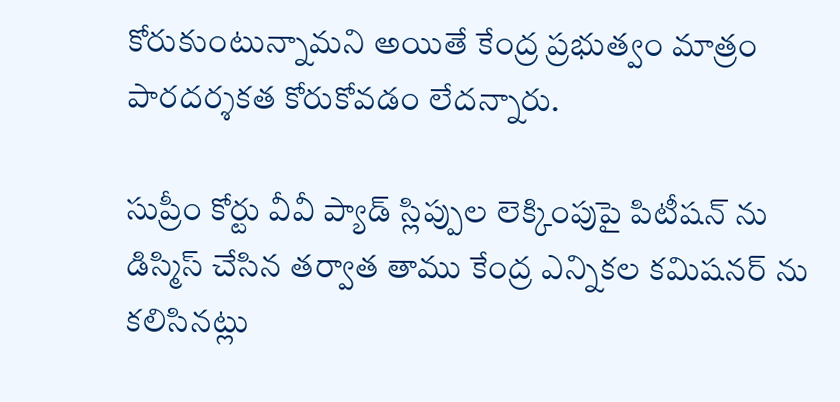కోరుకుంటున్నామని అయితే కేంద్ర ప్రభుత్వం మాత్రం పారదర్శకత కోరుకోవడం లేదన్నారు.

సుప్రీం కోర్టు వీవీ ప్యాడ్ స్లిప్పుల లెక్కింపుపై పిటీషన్ ను డిస్మిస్ చేసిన తర్వాత తాము కేంద్ర ఎన్నికల కమిషనర్ ను కలిసినట్లు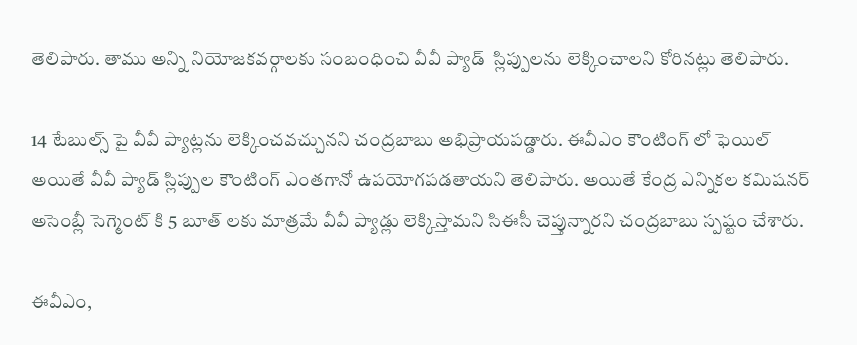తెలిపారు. తాము అన్ని నియోజకవర్గాలకు సంబంధించి వీవీ ప్యాడ్  స్లిప్పులను లెక్కించాలని కోరినట్లు తెలిపారు.

14 టేబుల్స్ పై వీవీ ప్యాట్లను లెక్కించవచ్చునని చంద్రబాబు అభిప్రాయపడ్డారు. ఈవీఎం కౌంటింగ్ లో ఫెయిల్ అయితే వీవీ ప్యాడ్ స్లిప్పుల కౌంటింగ్ ఎంతగానో ఉపయోగపడతాయని తెలిపారు. అయితే కేంద్ర ఎన్నికల కమిషనర్ అసెంబ్లీ సెగ్మెంట్ కి 5 బూత్ లకు మాత్రమే వీవీ ప్యాడ్లు లెక్కిస్తామని సిఈసీ చెప్తున్నారని చంద్రబాబు స్పష్టం చేశారు.

ఈవీఎం,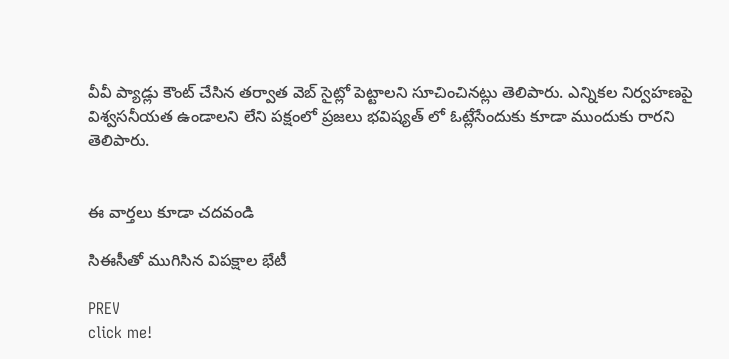వీవీ ప్యాడ్లు కౌంట్ చేసిన తర్వాత వెబ్ సైట్లో పెట్టాలని సూచించినట్లు తెలిపారు. ఎన్నికల నిర్వహణపై విశ్వసనీయత ఉండాలని లేని పక్షంలో ప్రజలు భవిష్యత్ లో ఓట్లేసేందుకు కూడా ముందుకు రారని తెలిపారు.


ఈ వార్తలు కూడా చదవండి

సిఈసీతో ముగిసిన విపక్షాల భేటీ

PREV
click me!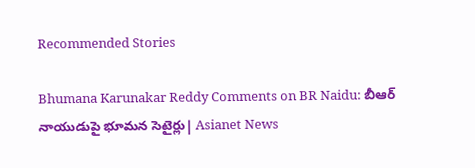Recommended Stories

Bhumana Karunakar Reddy Comments on BR Naidu: బీఆర్ నాయుడుపై భూమన సెటైర్లు| Asianet News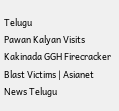Telugu
Pawan Kalyan Visits Kakinada GGH Firecracker Blast Victims | Asianet News Telugu